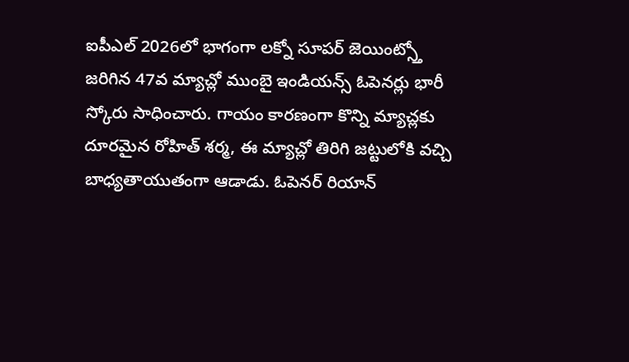ఐపీఎల్ 2026లో భాగంగా లక్నో సూపర్ జెయింట్స్తో జరిగిన 47వ మ్యాచ్లో ముంబై ఇండియన్స్ ఓపెనర్లు భారీ స్కోరు సాధించారు. గాయం కారణంగా కొన్ని మ్యాచ్లకు దూరమైన రోహిత్ శర్మ, ఈ మ్యాచ్లో తిరిగి జట్టులోకి వచ్చి బాధ్యతాయుతంగా ఆడాడు. ఓపెనర్ రియాన్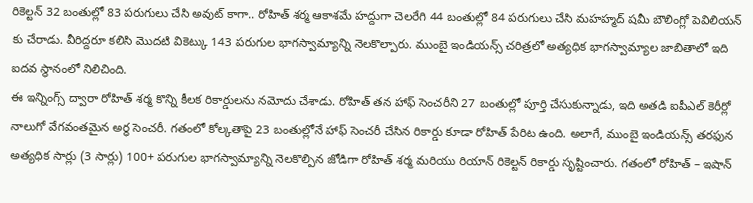రికెల్టన్ 32 బంతుల్లో 83 పరుగులు చేసి అవుట్ కాగా.. రోహిత్ శర్మ ఆకాశమే హద్దుగా చెలరేగి 44 బంతుల్లో 84 పరుగులు చేసి మహహ్మద్ షమీ బౌలింగ్లో పెవిలియన్ కు చేరాడు. వీరిద్దరూ కలిసి మొదటి వికెట్కు 143 పరుగుల భాగస్వామ్యాన్ని నెలకొల్పారు. ముంబై ఇండియన్స్ చరిత్రలో అత్యధిక భాగస్వామ్యాల జాబితాలో ఇది ఐదవ స్థానంలో నిలిచింది.
ఈ ఇన్నింగ్స్ ద్వారా రోహిత్ శర్మ కొన్ని కీలక రికార్డులను నమోదు చేశాడు. రోహిత్ తన హాఫ్ సెంచరీని 27 బంతుల్లో పూర్తి చేసుకున్నాడు, ఇది అతడి ఐపీఎల్ కెరీర్లో నాలుగో వేగవంతమైన అర్ధ సెంచరీ. గతంలో కోల్కతాపై 23 బంతుల్లోనే హాఫ్ సెంచరీ చేసిన రికార్డు కూడా రోహిత్ పేరిట ఉంది. అలాగే, ముంబై ఇండియన్స్ తరఫున అత్యధిక సార్లు (3 సార్లు) 100+ పరుగుల భాగస్వామ్యాన్ని నెలకొల్పిన జోడిగా రోహిత్ శర్మ మరియు రియాన్ రికెల్టన్ రికార్డు సృష్టించారు. గతంలో రోహిత్ – ఇషాన్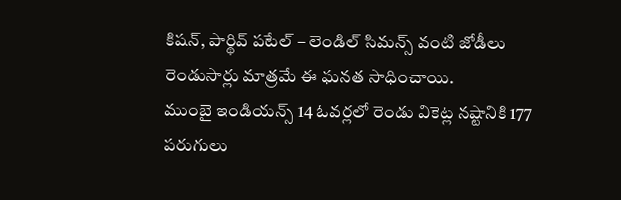కిషన్, పార్థివ్ పటేల్ – లెండిల్ సిమన్స్ వంటి జోడీలు రెండుసార్లు మాత్రమే ఈ ఘనత సాధించాయి.
ముంబై ఇండియన్స్ 14 ఓవర్లలో రెండు వికెట్ల నష్టానికి 177 పరుగులు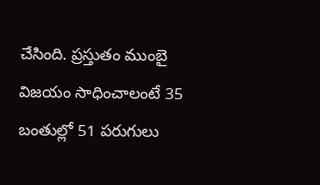చేసింది. ప్రస్తుతం ముంబై విజయం సాధించాలంటే 35 బంతుల్లో 51 పరుగులు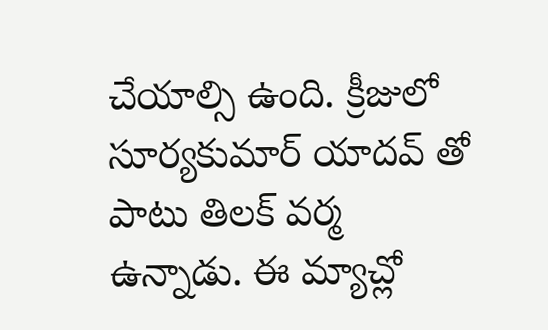చేయాల్సి ఉంది. క్రీజులో సూర్యకుమార్ యాదవ్ తో పాటు తిలక్ వర్మ ఉన్నాడు. ఈ మ్యాచ్లో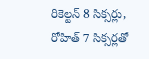రికెల్టన్ 8 సిక్సర్లు, రోహిత్ 7 సిక్సర్లతో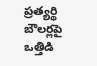ప్రత్యర్థి బౌలర్లపై ఒత్తిడి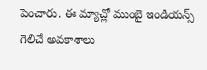పెంచారు. ఈ మ్యాచ్లో ముంబై ఇండియన్స్ గెలిచే అవకాశాలు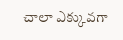చాలా ఎక్కువగా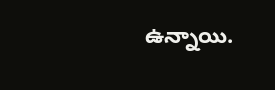ఉన్నాయి.